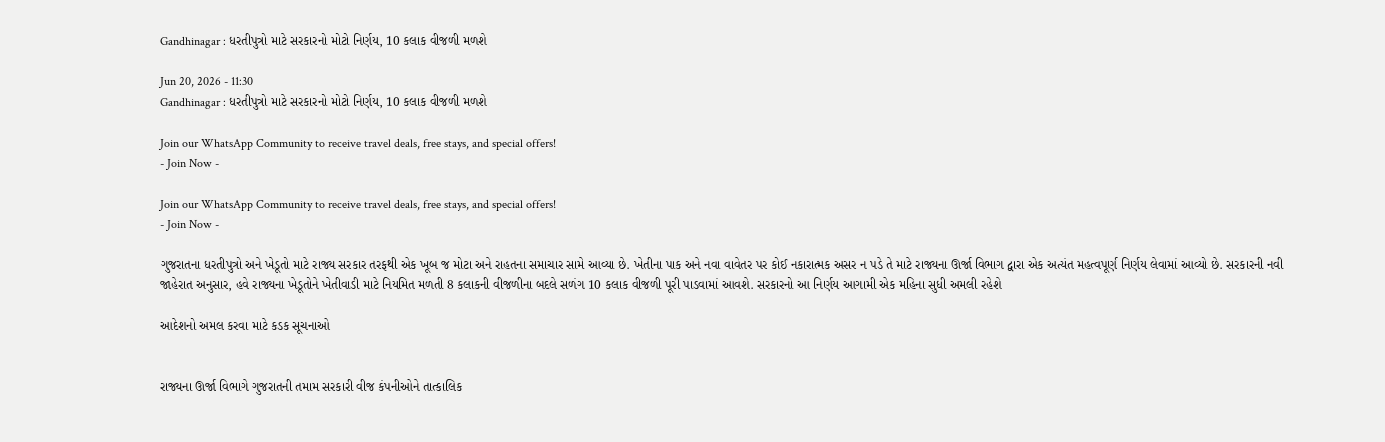Gandhinagar : ધરતીપુત્રો માટે સરકારનો મોટો નિર્ણય, 10 કલાક વીજળી મળશે

Jun 20, 2026 - 11:30
Gandhinagar : ધરતીપુત્રો માટે સરકારનો મોટો નિર્ણય, 10 કલાક વીજળી મળશે

Join our WhatsApp Community to receive travel deals, free stays, and special offers!
- Join Now -

Join our WhatsApp Community to receive travel deals, free stays, and special offers!
- Join Now -

ગુજરાતના ધરતીપુત્રો અને ખેડૂતો માટે રાજ્ય સરકાર તરફથી એક ખૂબ જ મોટા અને રાહતના સમાચાર સામે આવ્યા છે. ખેતીના પાક અને નવા વાવેતર પર કોઈ નકારાત્મક અસર ન પડે તે માટે રાજ્યના ઊર્જા વિભાગ દ્વારા એક અત્યંત મહત્વપૂર્ણ નિર્ણય લેવામાં આવ્યો છે. સરકારની નવી જાહેરાત અનુસાર, હવે રાજ્યના ખેડૂતોને ખેતીવાડી માટે નિયમિત મળતી 8 કલાકની વીજળીના બદલે સળંગ 10 કલાક વીજળી પૂરી પાડવામાં આવશે. સરકારનો આ નિર્ણય આગામી એક મહિના સુધી અમલી રહેશે

આદેશનો અમલ કરવા માટે કડક સૂચનાઓ


રાજ્યના ઊર્જા વિભાગે ગુજરાતની તમામ સરકારી વીજ કંપનીઓને તાત્કાલિક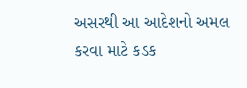અસરથી આ આદેશનો અમલ કરવા માટે કડક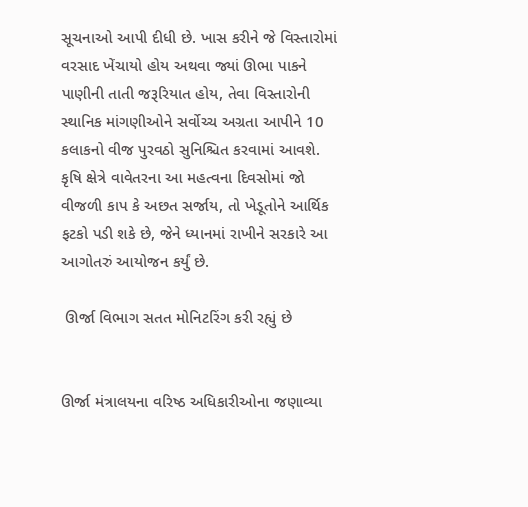સૂચનાઓ આપી દીધી છે. ખાસ કરીને જે વિસ્તારોમાં વરસાદ ખેંચાયો હોય અથવા જ્યાં ઊભા પાકને પાણીની તાતી જરૂરિયાત હોય, તેવા વિસ્તારોની સ્થાનિક માંગણીઓને સર્વોચ્ચ અગ્રતા આપીને 10 કલાકનો વીજ પુરવઠો સુનિશ્ચિત કરવામાં આવશે. કૃષિ ક્ષેત્રે વાવેતરના આ મહત્વના દિવસોમાં જો વીજળી કાપ કે અછત સર્જાય, તો ખેડૂતોને આર્થિક ફટકો પડી શકે છે, જેને ધ્યાનમાં રાખીને સરકારે આ આગોતરું આયોજન કર્યું છે.

 ઊર્જા વિભાગ સતત મોનિટરિંગ કરી રહ્યું છે


ઊર્જા મંત્રાલયના વરિષ્ઠ અધિકારીઓના જણાવ્યા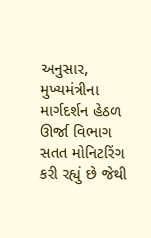અનુસાર, મુખ્યમંત્રીના માર્ગદર્શન હેઠળ ઊર્જા વિભાગ સતત મોનિટરિંગ કરી રહ્યું છે જેથી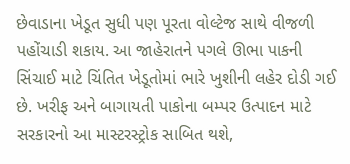છેવાડાના ખેડૂત સુધી પણ પૂરતા વોલ્ટેજ સાથે વીજળી પહોંચાડી શકાય. આ જાહેરાતને પગલે ઊભા પાકની સિંચાઈ માટે ચિંતિત ખેડૂતોમાં ભારે ખુશીની લહેર દોડી ગઈ છે. ખરીફ અને બાગાયતી પાકોના બમ્પર ઉત્પાદન માટે સરકારનો આ માસ્ટરસ્ટ્રોક સાબિત થશે,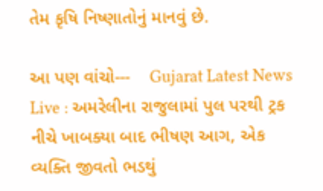તેમ કૃષિ નિષ્ણાતોનું માનવું છે.

આ પણ વાંચો---    Gujarat Latest News Live : અમરેલીના રાજુલામાં પુલ પરથી ટ્રક નીચે ખાબક્યા બાદ ભીષણ આગ, એક વ્યક્તિ જીવતો ભડથું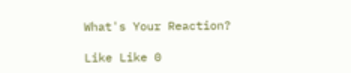What's Your Reaction?

Like Like 0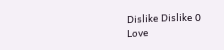Dislike Dislike 0
Love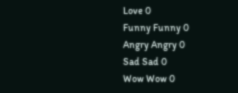Love 0
Funny Funny 0
Angry Angry 0
Sad Sad 0
Wow Wow 0